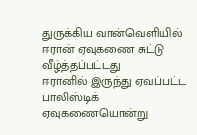துருக்கிய வான்வெளியில் ஈரான் ஏவுகணை சுட்டு வீழ்த்தப்பட்டது
ஈரானில் இருந்து ஏவப்பட்ட பாலிஸ்டிக் ஏவுகணையொன்று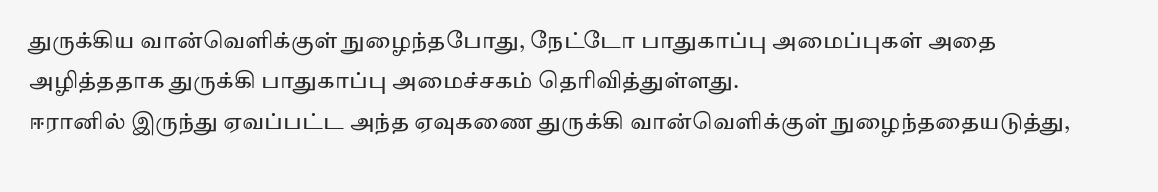துருக்கிய வான்வெளிக்குள் நுழைந்தபோது, நேட்டோ பாதுகாப்பு அமைப்புகள் அதை அழித்ததாக துருக்கி பாதுகாப்பு அமைச்சகம் தெரிவித்துள்ளது.
ஈரானில் இருந்து ஏவப்பட்ட அந்த ஏவுகணை துருக்கி வான்வெளிக்குள் நுழைந்ததையடுத்து,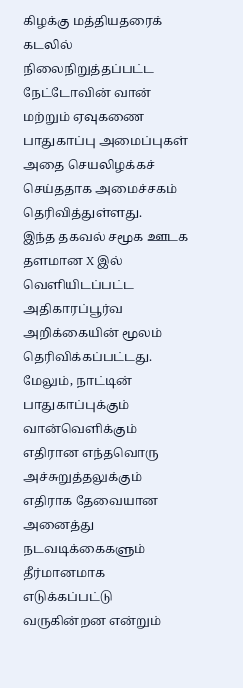கிழக்கு மத்தியதரைக் கடலில் நிலைநிறுத்தப்பட்ட நேட்டோவின் வான் மற்றும் ஏவுகணை பாதுகாப்பு அமைப்புகள் அதை செயலிழக்கச் செய்ததாக அமைச்சகம் தெரிவித்துள்ளது.
இந்த தகவல் சமூக ஊடக தளமான X இல் வெளியிடப்பட்ட அதிகாரப்பூர்வ அறிக்கையின் மூலம் தெரிவிக்கப்பட்டது.
மேலும், நாட்டின் பாதுகாப்புக்கும் வான்வெளிக்கும் எதிரான எந்தவொரு அச்சுறுத்தலுக்கும் எதிராக தேவையான அனைத்து நடவடிக்கைகளும் தீர்மானமாக எடுக்கப்பட்டு வருகின்றன என்றும்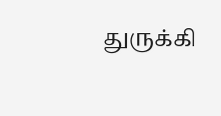துருக்கி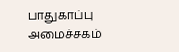பாதுகாப்பு அமைச்சகம்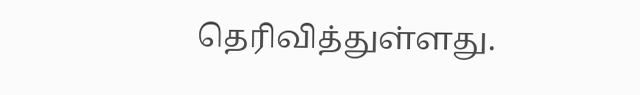தெரிவித்துள்ளது.